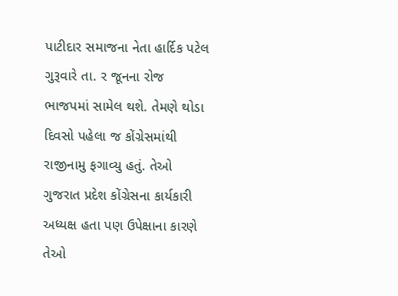પાટીદાર સમાજના નેતા હાર્દિક પટેલ ગુરૂવારે તા. ર જૂનના રોજ ભાજપમાં સામેલ થશે. તેમણે થોડા દિવસો પહેલા જ કોંગ્રેસમાંથી રાજીનામુ ફગાવ્યુ હતું. તેઓ ગુજરાત પ્રદેશ કોંગ્રેસના કાર્યકારી અધ્યક્ષ હતા પણ ઉપેક્ષાના કારણે તેઓ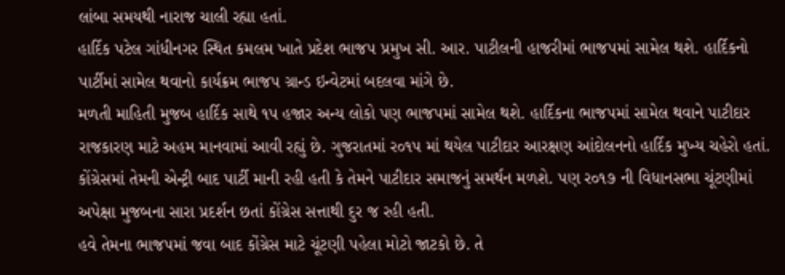લાંબા સમયથી નારાજ ચાલી રહ્યા હતાં.
હાર્દિક પટેલ ગાંધીનગર સ્થિત કમલમ ખાતે પ્રદેશ ભાજપ પ્રમુખ સી. આર. પાટીલની હાજરીમાં ભાજપમાં સામેલ થશે. હાર્દિકનો પાર્ટીમાં સામેલ થવાનો કાર્યક્રમ ભાજપ ગ્રાન્ડ ઇન્વેટમાં બદલવા માંગે છે.
મળતી માહિતી મુજબ હાર્દિક સાથે ૧પ હજાર અન્ય લોકો પણ ભાજપમાં સામેલ થશે. હાર્દિકના ભાજપમાં સામેલ થવાને પાટીદાર રાજકારણ માટે અહમ માનવામાં આવી રહ્યું છે. ગુજરાતમાં ર૦૧પ માં થયેલ પાટીદાર આરક્ષણ આંદોલનનો હાર્દિક મુખ્ય ચહેરો હતાં. કોંગ્રેસમાં તેમની એન્ટ્રી બાદ પાર્ટી માની રહી હતી કે તેમને પાટીદાર સમાજનું સમર્થન મળશે. પણ ર૦૧૭ ની વિધાનસભા ચૂંટણીમાં અપેક્ષા મુજબના સારા પ્રદર્શન છતાં કોંગ્રેસ સત્તાથી દુર જ રહી હતી.
હવે તેમના ભાજપમાં જવા બાદ કોંગ્રેસ માટે ચૂંટણી પહેલા મોટો જાટકો છે. તે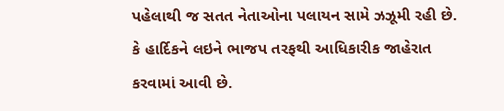પહેલાથી જ સતત નેતાઓના પલાયન સામે ઝઝૂમી રહી છે. કે હાર્દિકને લઇને ભાજપ તરફથી આધિકારીક જાહેરાત કરવામાં આવી છે.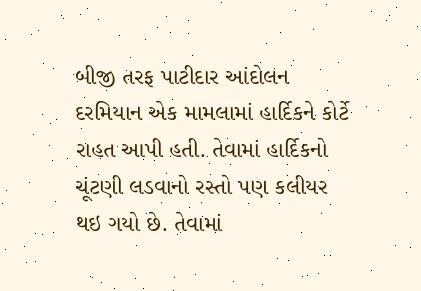બીજી તરફ પાટીદાર આંદોલન દરમિયાન એક મામલામાં હાર્દિકને કોર્ટે રાહત આપી હતી. તેવામાં હાર્દિકનો ચૂંટણી લડવાનો રસ્તો પણ કલીયર થઇ ગયો છે. તેવામાં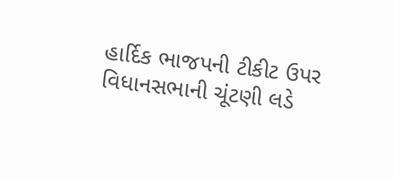હાર્દિક ભાજપની ટીકીટ ઉપર વિધાનસભાની ચૂંટણી લડે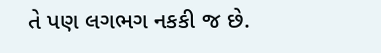તે પણ લગભગ નકકી જ છે.